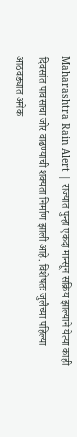Maharashtra Rain Alert | राज्यात पुन्हा एकदा मान्सून सक्रिय झाल्याने येत्या काही दिवसांत पावसाचा जोर वाढण्याची शक्यता निर्माण झाली आहे. विशेषतः जुलैच्या पहिल्या आठवड्यात अनेक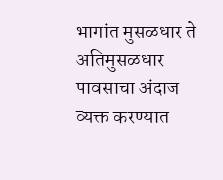भागांत मुसळधार ते अतिमुसळधार पावसाचा अंदाज व्यक्त करण्यात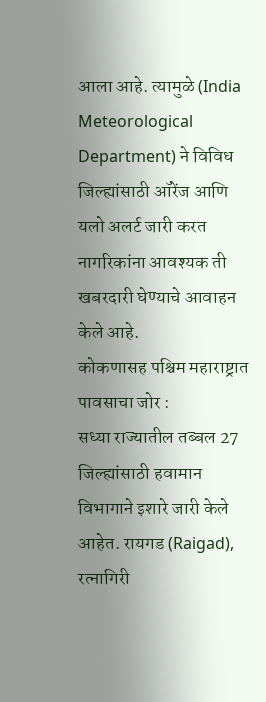आला आहे. त्यामुळे (India Meteorological Department) ने विविध जिल्ह्यांसाठी ऑरेंज आणि यलो अलर्ट जारी करत नागरिकांना आवश्यक ती खबरदारी घेण्याचे आवाहन केले आहे.
कोकणासह पश्चिम महाराष्ट्रात पावसाचा जोर :
सध्या राज्यातील तब्बल 27 जिल्ह्यांसाठी हवामान विभागाने इशारे जारी केले आहेत. रायगड (Raigad), रत्नागिरी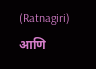(Ratnagiri) आणि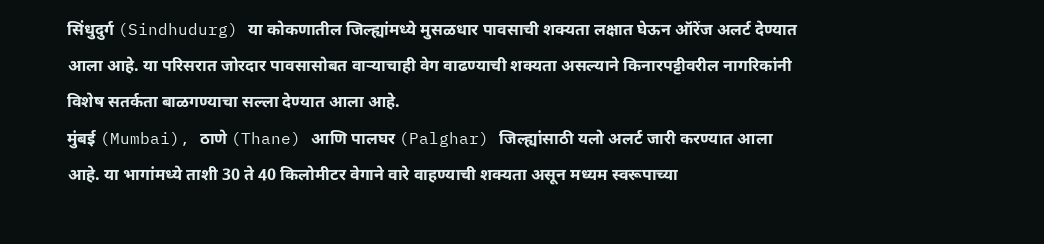सिंधुदुर्ग (Sindhudurg) या कोकणातील जिल्ह्यांमध्ये मुसळधार पावसाची शक्यता लक्षात घेऊन ऑरेंज अलर्ट देण्यात आला आहे. या परिसरात जोरदार पावसासोबत वाऱ्याचाही वेग वाढण्याची शक्यता असल्याने किनारपट्टीवरील नागरिकांनी विशेष सतर्कता बाळगण्याचा सल्ला देण्यात आला आहे.
मुंबई (Mumbai), ठाणे (Thane) आणि पालघर (Palghar) जिल्ह्यांसाठी यलो अलर्ट जारी करण्यात आला आहे. या भागांमध्ये ताशी 30 ते 40 किलोमीटर वेगाने वारे वाहण्याची शक्यता असून मध्यम स्वरूपाच्या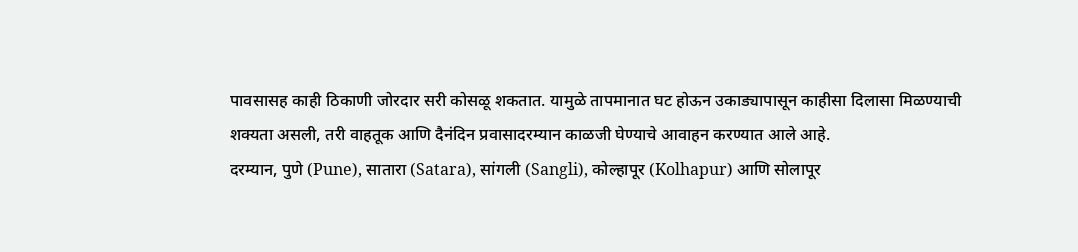पावसासह काही ठिकाणी जोरदार सरी कोसळू शकतात. यामुळे तापमानात घट होऊन उकाड्यापासून काहीसा दिलासा मिळण्याची शक्यता असली, तरी वाहतूक आणि दैनंदिन प्रवासादरम्यान काळजी घेण्याचे आवाहन करण्यात आले आहे.
दरम्यान, पुणे (Pune), सातारा (Satara), सांगली (Sangli), कोल्हापूर (Kolhapur) आणि सोलापूर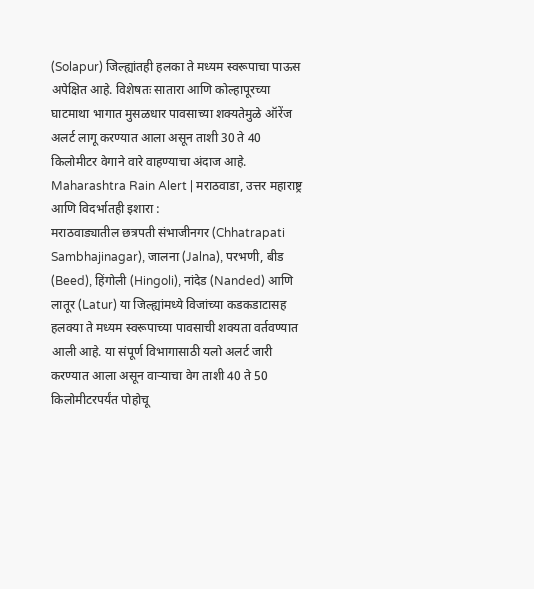(Solapur) जिल्ह्यांतही हलका ते मध्यम स्वरूपाचा पाऊस अपेक्षित आहे. विशेषतः सातारा आणि कोल्हापूरच्या घाटमाथा भागात मुसळधार पावसाच्या शक्यतेमुळे ऑरेंज अलर्ट लागू करण्यात आला असून ताशी 30 ते 40 किलोमीटर वेगाने वारे वाहण्याचा अंदाज आहे.
Maharashtra Rain Alert | मराठवाडा, उत्तर महाराष्ट्र आणि विदर्भातही इशारा :
मराठवाड्यातील छत्रपती संभाजीनगर (Chhatrapati Sambhajinagar), जालना (Jalna), परभणी, बीड (Beed), हिंगोली (Hingoli), नांदेड (Nanded) आणि लातूर (Latur) या जिल्ह्यांमध्ये विजांच्या कडकडाटासह हलक्या ते मध्यम स्वरूपाच्या पावसाची शक्यता वर्तवण्यात आली आहे. या संपूर्ण विभागासाठी यलो अलर्ट जारी करण्यात आला असून वाऱ्याचा वेग ताशी 40 ते 50 किलोमीटरपर्यंत पोहोचू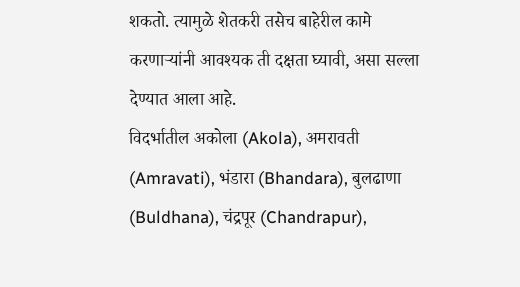शकतो. त्यामुळे शेतकरी तसेच बाहेरील कामे करणाऱ्यांनी आवश्यक ती दक्षता घ्यावी, असा सल्ला देण्यात आला आहे.
विदर्भातील अकोला (Akola), अमरावती (Amravati), भंडारा (Bhandara), बुलढाणा (Buldhana), चंद्रपूर (Chandrapur),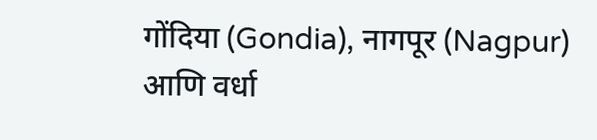गोंदिया (Gondia), नागपूर (Nagpur) आणि वर्धा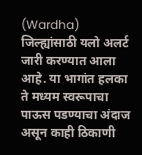(Wardha) जिल्ह्यांसाठी यलो अलर्ट जारी करण्यात आला आहे. या भागांत हलका ते मध्यम स्वरूपाचा पाऊस पडण्याचा अंदाज असून काही ठिकाणी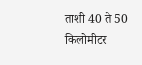ताशी 40 ते 50 किलोमीटर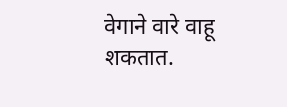वेगाने वारे वाहू शकतात.